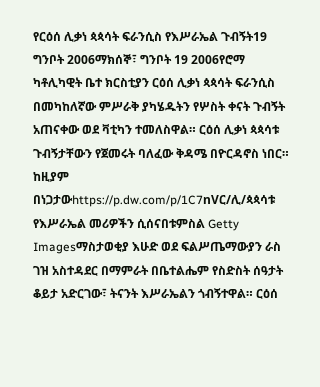የርዕሰ ሊቃነ ጳጳሳት ፍራንሲስ የእሥራኤል ጉብኝት19 ግንቦት 2006ማክሰኞ፣ ግንቦት 19 2006የሮማ ካቶሊካዊት ቤተ ክርስቲያን ርዕሰ ሊቃነ ጳጳሳት ፍራንሲስ በመካከለኛው ምሥራቅ ያካሄዱትን የሦስት ቀናት ጉብኝት አጠናቀው ወደ ቫቲካን ተመለስዋል። ርዕሰ ሊቃነ ጳጳሳቱ ጉብኝታቸውን የጀመሩት ባለፈው ቅዳሜ በዮርዳኖስ ነበር። ከዚያም በነጋታውhttps://p.dw.com/p/1C7nVር/ሊ/ጳጳሳቱ የእሥራኤል መሪዎችን ሲሰናበቱምስል Getty Imagesማስታወቂያ እሁድ ወደ ፍልሥጤማውያን ራስ ገዝ አስተዳደር በማምራት በቤተልሔም የስድስት ሰዓታት ቆይታ አድርገው፣ ትናንት እሥራኤልን ጎብኝተዋል። ርዕሰ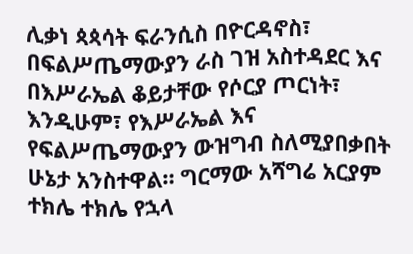ሊቃነ ጳጳሳት ፍራንሲስ በዮርዳኖስ፣ በፍልሥጤማውያን ራስ ገዝ አስተዳደር እና በእሥራኤል ቆይታቸው የሶርያ ጦርነት፣ እንዲሁም፣ የእሥራኤል እና የፍልሥጤማውያን ውዝግብ ስለሚያበቃበት ሁኔታ አንስተዋል። ግርማው አሻግሬ አርያም ተክሌ ተክሌ የኋላ